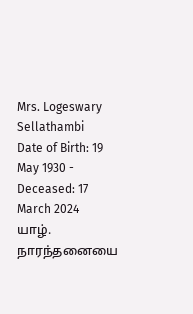Mrs. Logeswary Sellathambi
Date of Birth: 19 May 1930 - Deceased: 17 March 2024
யாழ். நாரந்தனையை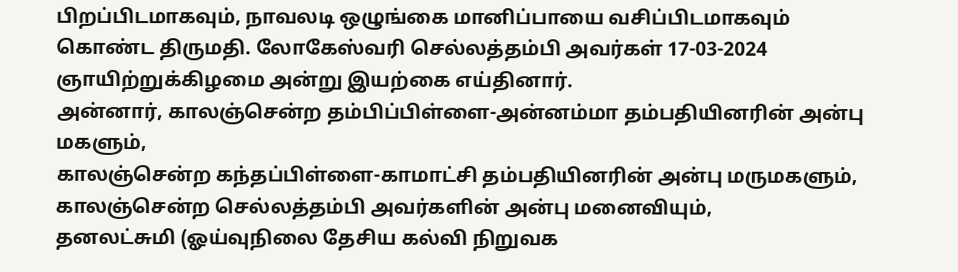பிறப்பிடமாகவும், நாவலடி ஒழுங்கை மானிப்பாயை வசிப்பிடமாகவும் கொண்ட திருமதி. லோகேஸ்வரி செல்லத்தம்பி அவர்கள் 17-03-2024 ஞாயிற்றுக்கிழமை அன்று இயற்கை எய்தினார்.
அன்னார், காலஞ்சென்ற தம்பிப்பிள்ளை-அன்னம்மா தம்பதியினரின் அன்பு மகளும்,
காலஞ்சென்ற கந்தப்பிள்ளை-காமாட்சி தம்பதியினரின் அன்பு மருமகளும்,
காலஞ்சென்ற செல்லத்தம்பி அவர்களின் அன்பு மனைவியும்,
தனலட்சுமி (ஓய்வுநிலை தேசிய கல்வி நிறுவக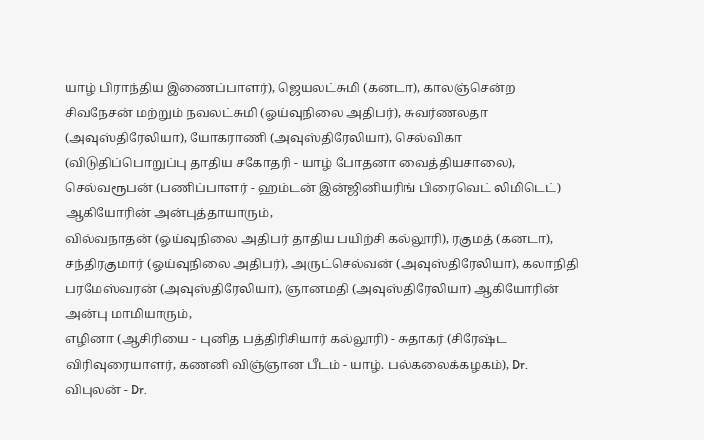யாழ் பிராந்திய இணைப்பாளர்), ஜெயலட்சுமி (கனடா), காலஞ்சென்ற சிவநேசன் மற்றும் நவலட்சுமி (ஓய்வுநிலை அதிபர்), சுவர்ணலதா (அவுஸ்திரேலியா), யோகராணி (அவுஸ்திரேலியா), செல்விகா (விடுதிப்பொறுப்பு தாதிய சகோதரி - யாழ் போதனா வைத்தியசாலை), செல்வரூபன் (பணிப்பாளர் - ஹம்டன் இன்ஜினியரிங் பிரைவெட் லிமிடெட்) ஆகியோரின் அன்புத்தாயாரும்,
வில்வநாதன் (ஓய்வுநிலை அதிபர் தாதிய பயிற்சி கல்லூரி), ரகுமத் (கனடா), சந்திரகுமார் (ஓய்வுநிலை அதிபர்), அருட்செல்வன் (அவுஸ்திரேலியா), கலாநிதி பரமேஸ்வரன் (அவுஸ்திரேலியா), ஞானமதி (அவுஸ்திரேலியா) ஆகியோரின் அன்பு மாமியாரும்,
எழினா (ஆசிரியை - புனித பத்திரிசியார் கல்லூரி) - சுதாகர் (சிரேஷ்ட விரிவுரையாளர், கணனி விஞ்ஞான பீடம் - யாழ். பல்கலைக்கழகம்), Dr. விபுலன் - Dr.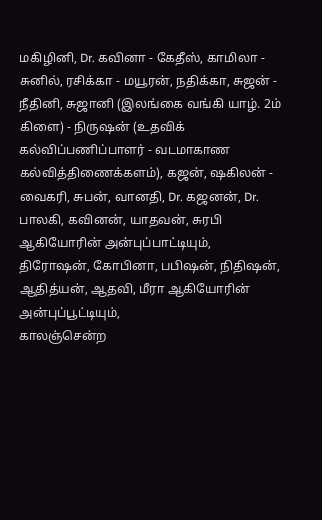மகிழினி, Dr. கவினா - கேதீஸ், காமிலா - சுனில், ரசிக்கா - மயூரன், நதிக்கா, சுஜன் - நீதினி, சுஜானி (இலங்கை வங்கி யாழ். 2ம் கிளை) - நிருஷன் (உதவிக் கல்விப்பணிப்பாளர் - வடமாகாண கல்வித்திணைக்களம்), கஜன், ஷகிலன் - வைகரி, சுபன், வானதி, Dr. கஜனன், Dr. பாலகி, கவினன், யாதவன், சுரபி ஆகியோரின் அன்புப்பாட்டியும்,
திரோஷன், கோபினா, பபிஷன், நிதிஷன், ஆதித்யன், ஆதவி, மீரா ஆகியோரின் அன்புப்பூட்டியும்,
காலஞ்சென்ற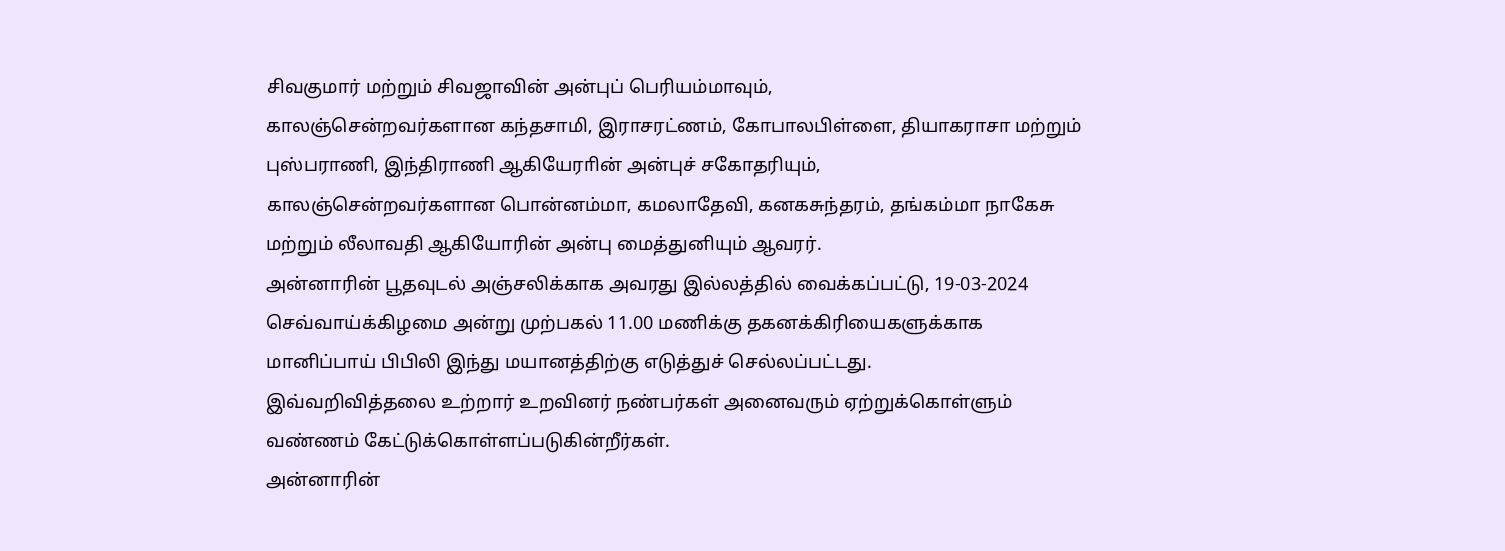சிவகுமார் மற்றும் சிவஜாவின் அன்புப் பெரியம்மாவும்,
காலஞ்சென்றவர்களான கந்தசாமி, இராசரட்ணம், கோபாலபிள்ளை, தியாகராசா மற்றும் புஸ்பராணி, இந்திராணி ஆகியேராின் அன்புச் சகோதரியும்,
காலஞ்சென்றவர்களான பொன்னம்மா, கமலாதேவி, கனகசுந்தரம், தங்கம்மா நாகேசு மற்றும் லீலாவதி ஆகியோரின் அன்பு மைத்துனியும் ஆவரர்.
அன்னாரின் பூதவுடல் அஞ்சலிக்காக அவரது இல்லத்தில் வைக்கப்பட்டு, 19-03-2024 செவ்வாய்க்கிழமை அன்று முற்பகல் 11.00 மணிக்கு தகனக்கிரியைகளுக்காக மானிப்பாய் பிபிலி இந்து மயானத்திற்கு எடுத்துச் செல்லப்பட்டது.
இவ்வறிவித்தலை உற்றார் உறவினர் நண்பர்கள் அனைவரும் ஏற்றுக்கொள்ளும் வண்ணம் கேட்டுக்கொள்ளப்படுகின்றீர்கள்.
அன்னாரின்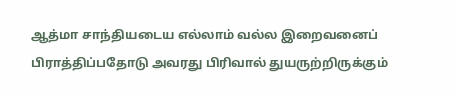ஆத்மா சாந்தியடைய எல்லாம் வல்ல இறைவனைப் பிராத்திப்பதோடு அவரது பிரிவால் துயருற்றிருக்கும்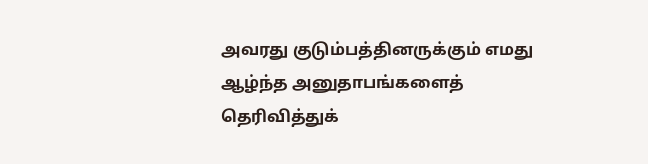அவரது குடும்பத்தினருக்கும் எமது ஆழ்ந்த அனுதாபங்களைத் தெரிவித்துக்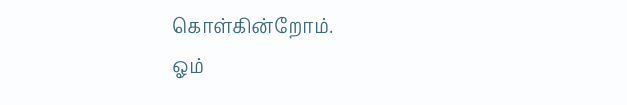கொள்கின்றோம்.
ஓம்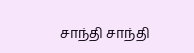சாந்தி சாந்தி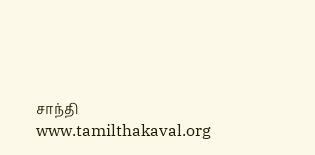சாந்தி
www.tamilthakaval.org